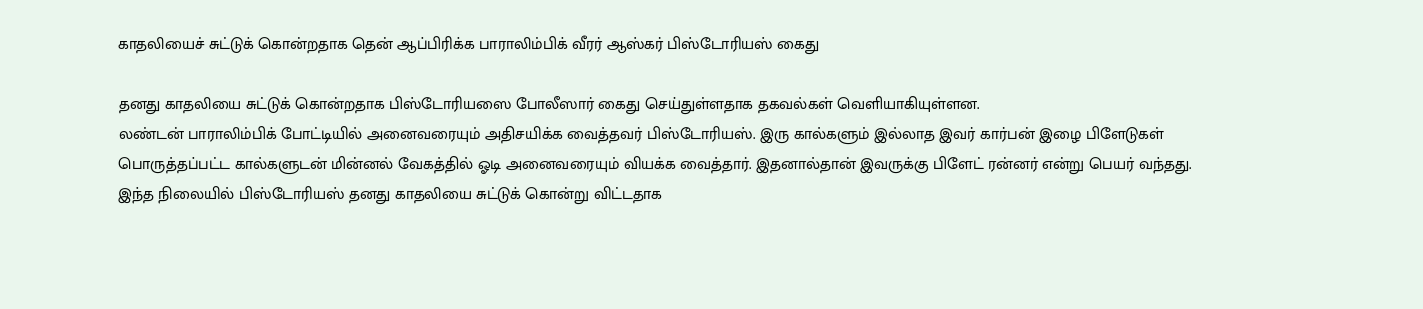காதலியைச் சுட்டுக் கொன்றதாக தென் ஆப்பிரிக்க பாராலிம்பிக் வீரர் ஆஸ்கர் பிஸ்டோரியஸ் கைது

தனது காதலியை சுட்டுக் கொன்றதாக பிஸ்டோரியஸை போலீஸார் கைது செய்துள்ளதாக தகவல்கள் வெளியாகியுள்ளன.
லண்டன் பாராலிம்பிக் போட்டியில் அனைவரையும் அதிசயிக்க வைத்தவர் பிஸ்டோரியஸ். இரு கால்களும் இல்லாத இவர் கார்பன் இழை பிளேடுகள் பொருத்தப்பட்ட கால்களுடன் மின்னல் வேகத்தில் ஓடி அனைவரையும் வியக்க வைத்தார். இதனால்தான் இவருக்கு பிளேட் ரன்னர் என்று பெயர் வந்தது.
இந்த நிலையில் பிஸ்டோரியஸ் தனது காதலியை சுட்டுக் கொன்று விட்டதாக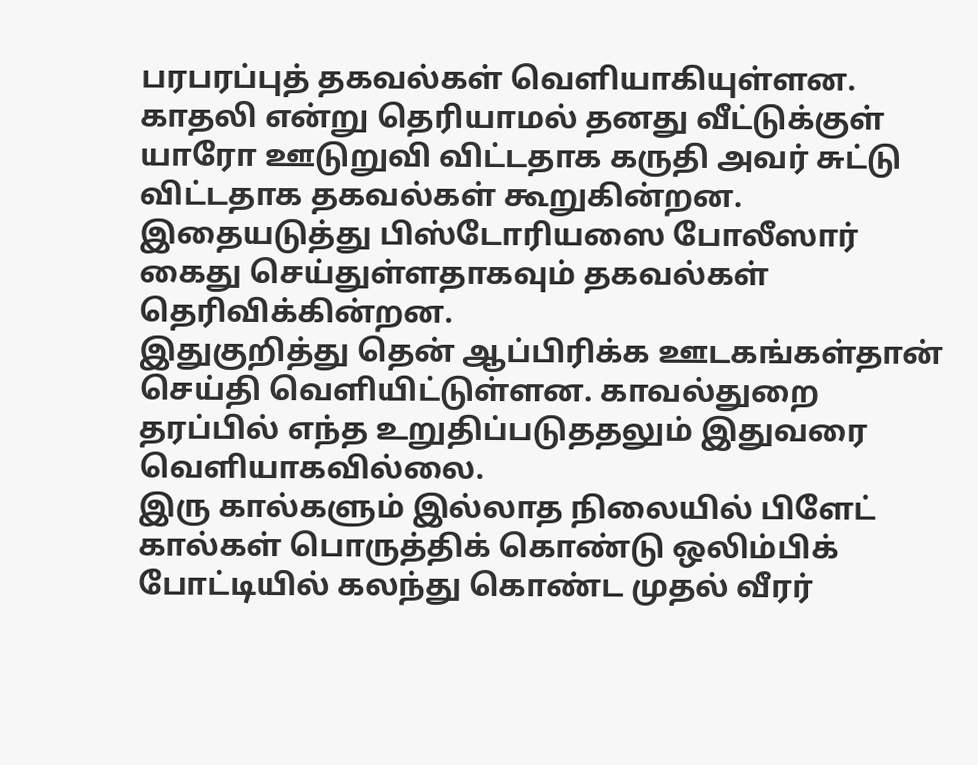பரபரப்புத் தகவல்கள் வெளியாகியுள்ளன.
காதலி என்று தெரியாமல் தனது வீட்டுக்குள் யாரோ ஊடுறுவி விட்டதாக கருதி அவர் சுட்டு விட்டதாக தகவல்கள் கூறுகின்றன. இதையடுத்து பிஸ்டோரியஸை போலீஸார் கைது செய்துள்ளதாகவும் தகவல்கள் தெரிவிக்கின்றன.
இதுகுறித்து தென் ஆப்பிரிக்க ஊடகங்கள்தான் செய்தி வெளியிட்டுள்ளன. காவல்துறை தரப்பில் எந்த உறுதிப்படுததலும் இதுவரை வெளியாகவில்லை.
இரு கால்களும் இல்லாத நிலையில் பிளேட் கால்கள் பொருத்திக் கொண்டு ஒலிம்பிக் போட்டியில் கலந்து கொண்ட முதல் வீரர்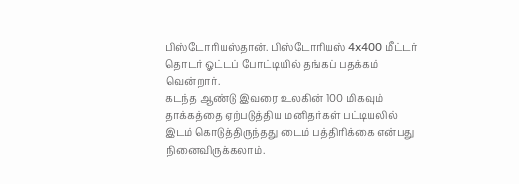பிஸ்டோரியஸ்தான். பிஸ்டோரியஸ் 4x400 மீட்டர் தொடர் ஓட்டப் போட்டியில் தங்கப் பதக்கம் வென்றார்.
கடந்த ஆண்டு இவரை உலகின் 100 மிகவும் தாக்கத்தை ஏற்படுத்திய மனிதர்கள் பட்டியலில் இடம் கொடுத்திருந்தது டைம் பத்திரிக்கை என்பது நினைவிருக்கலாம்.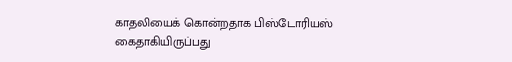காதலியைக் கொன்றதாக பிஸ்டோரியஸ் கைதாகியிருப்பது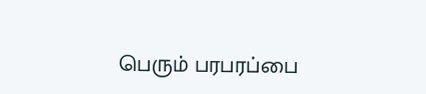பெரும் பரபரப்பை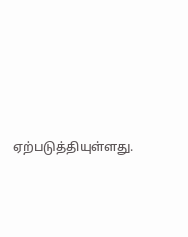ஏற்படுத்தியுள்ளது.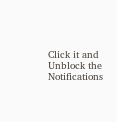Click it and Unblock the Notifications